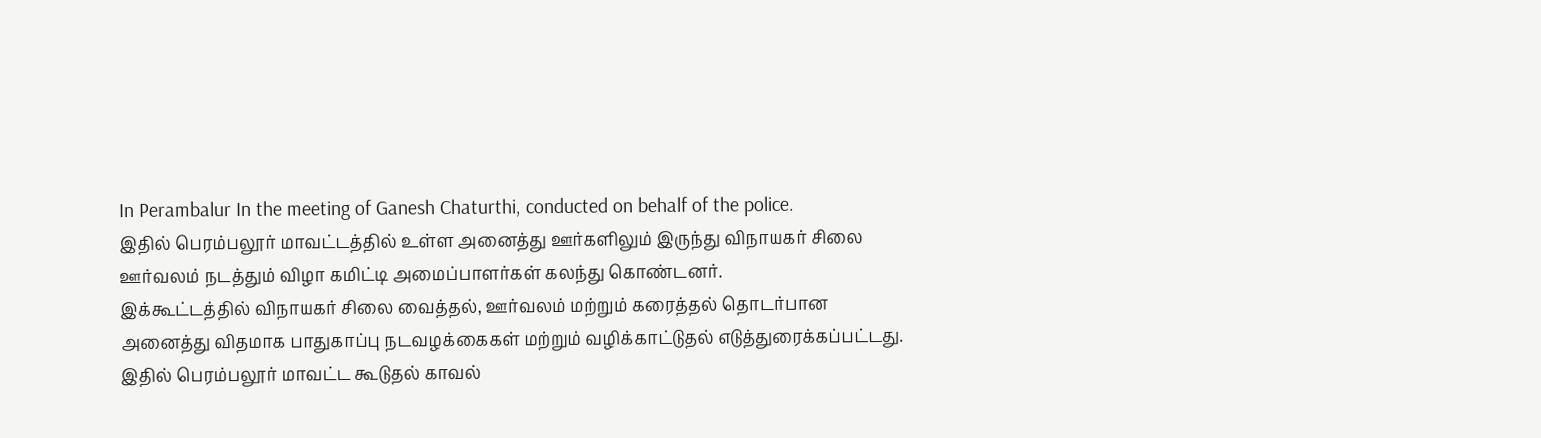In Perambalur In the meeting of Ganesh Chaturthi, conducted on behalf of the police.
இதில் பெரம்பலூர் மாவட்டத்தில் உள்ள அனைத்து ஊர்களிலும் இருந்து விநாயகர் சிலை ஊர்வலம் நடத்தும் விழா கமிட்டி அமைப்பாளர்கள் கலந்து கொண்டனர்.
இக்கூட்டத்தில் விநாயகர் சிலை வைத்தல், ஊர்வலம் மற்றும் கரைத்தல் தொடர்பான அனைத்து விதமாக பாதுகாப்பு நடவழக்கைகள் மற்றும் வழிக்காட்டுதல் எடுத்துரைக்கப்பட்டது.
இதில் பெரம்பலூர் மாவட்ட கூடுதல் காவல்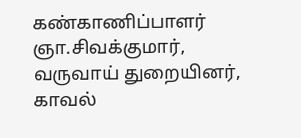கண்காணிப்பாளர் ஞா.சிவக்குமார், வருவாய் துறையினர், காவல்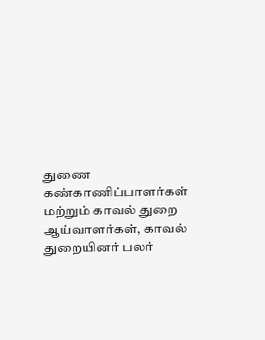துணை கண்காணிப்பாளர்கள் மற்றும் காவல் துறை ஆய்வாளர்கள், காவல் துறையினர் பலர்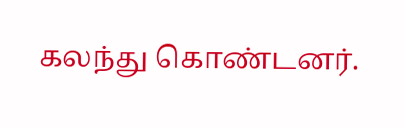கலந்து கொண்டனர்.